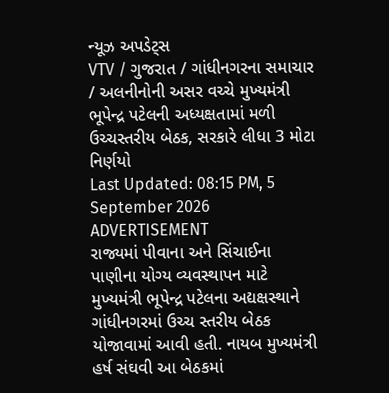ન્યૂઝ અપડેટ્સ
VTV / ગુજરાત / ગાંધીનગરના સમાચાર / અલનીનોની અસર વચ્ચે મુખ્યમંત્રી ભૂપેન્દ્ર પટેલની અધ્યક્ષતામાં મળી ઉચ્ચસ્તરીય બેઠક, સરકારે લીધા 3 મોટા નિર્ણયો
Last Updated: 08:15 PM, 5 September 2026
ADVERTISEMENT
રાજ્યમાં પીવાના અને સિંચાઈના પાણીના યોગ્ય વ્યવસ્થાપન માટે મુખ્યમંત્રી ભૂપેન્દ્ર પટેલના અદ્યક્ષસ્થાને ગાંધીનગરમાં ઉચ્ચ સ્તરીય બેઠક યોજાવામાં આવી હતી. નાયબ મુખ્યમંત્રી હર્ષ સંઘવી આ બેઠકમાં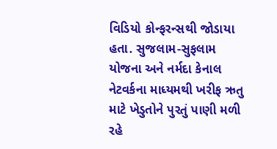વિડિયો કોન્ફરન્સથી જોડાયા હતા. સુજલામ-સુફલામ યોજના અને નર્મદા કેનાલ નેટવર્કના માધ્યમથી ખરીફ ઋતુ માટે ખેડુતોને પુરતું પાણી મળી રહે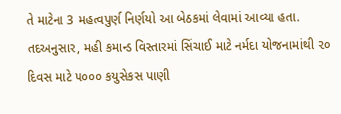તે માટેના 3 મહત્વપુર્ણ નિર્ણયો આ બેઠકમાં લેવામાં આવ્યા હતા. તદઅનુસાર, મહી કમાન્ડ વિસ્તારમાં સિંચાઈ માટે નર્મદા યોજનામાંથી ૨૦ દિવસ માટે ૫૦૦૦ કયુસેકસ પાણી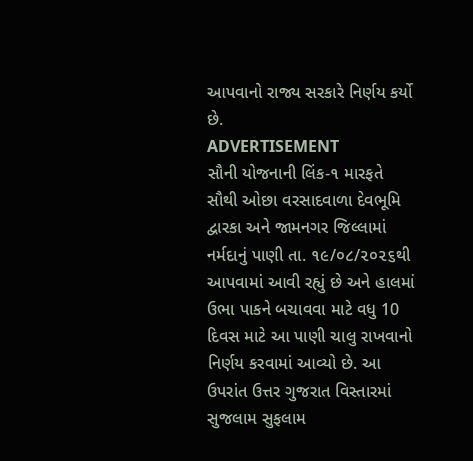આપવાનો રાજ્ય સરકારે નિર્ણય કર્યો છે.
ADVERTISEMENT
સૌની યોજનાની લિંક-૧ મારફતે સૌથી ઓછા વરસાદવાળા દેવભૂમિ દ્વારકા અને જામનગર જિલ્લામાં નર્મદાનું પાણી તા. ૧૯/૦૮/૨૦૨૬થી આપવામાં આવી રહ્યું છે અને હાલમાં ઉભા પાકને બચાવવા માટે વધુ 10 દિવસ માટે આ પાણી ચાલુ રાખવાનો નિર્ણય કરવામાં આવ્યો છે. આ ઉપરાંત ઉત્તર ગુજરાત વિસ્તારમાં સુજલામ સુફલામ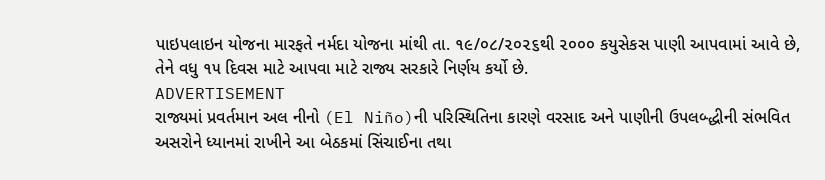પાઇપલાઇન યોજના મારફતે નર્મદા યોજના માંથી તા. ૧૯/૦૮/૨૦૨૬થી ૨૦૦૦ કયુસેકસ પાણી આપવામાં આવે છે, તેને વધુ ૧૫ દિવસ માટે આપવા માટે રાજ્ય સરકારે નિર્ણય કર્યો છે.
ADVERTISEMENT
રાજ્યમાં પ્રવર્તમાન અલ નીનો (El Niño)ની પરિસ્થિતિના કારણે વરસાદ અને પાણીની ઉપલબ્દ્ધીની સંભવિત અસરોને ધ્યાનમાં રાખીને આ બેઠકમાં સિંચાઈના તથા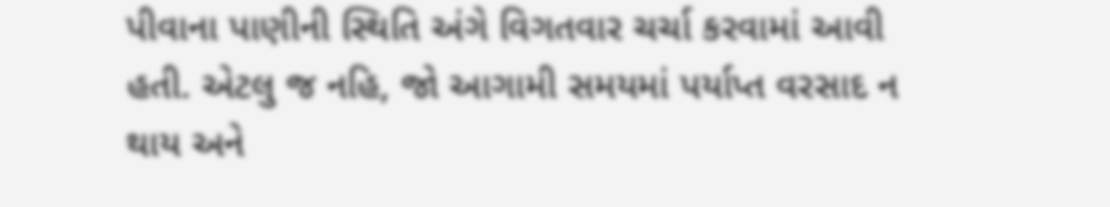પીવાના પાણીની સ્થિતિ અંગે વિગતવાર ચર્ચા કરવામાં આવી હતી. એટલુ જ નહિ, જો આગામી સમયમાં પર્યાપ્ત વરસાદ ન થાય અને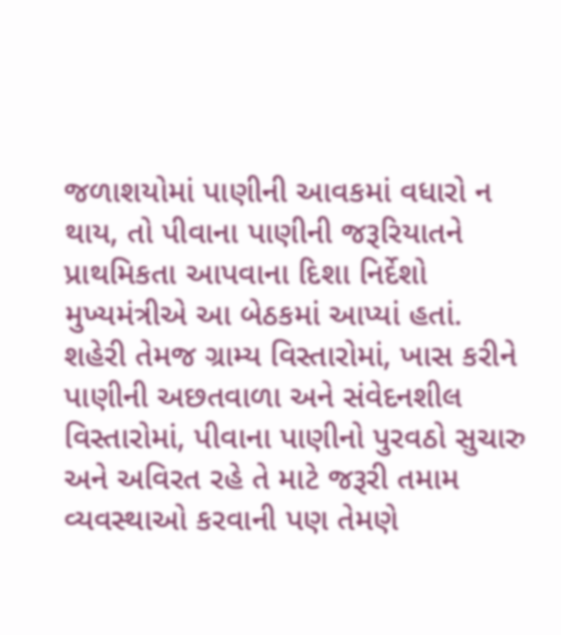જળાશયોમાં પાણીની આવકમાં વધારો ન થાય, તો પીવાના પાણીની જરૂરિયાતને પ્રાથમિકતા આપવાના દિશા નિર્દેશો મુખ્યમંત્રીએ આ બેઠકમાં આપ્યાં હતાં.
શહેરી તેમજ ગ્રામ્ય વિસ્તારોમાં, ખાસ કરીને પાણીની અછતવાળા અને સંવેદનશીલ વિસ્તારોમાં, પીવાના પાણીનો પુરવઠો સુચારુ અને અવિરત રહે તે માટે જરૂરી તમામ વ્યવસ્થાઓ કરવાની પણ તેમણે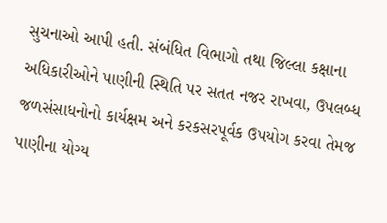સુચનાઓ આપી હતી. સંબંધિત વિભાગો તથા જિલ્લા કક્ષાના અધિકારીઓને પાણીની સ્થિતિ પર સતત નજર રાખવા, ઉપલબ્ધ જળસંસાધનોનો કાર્યક્ષમ અને કરકસરપૂર્વક ઉપયોગ કરવા તેમજ પાણીના યોગ્ય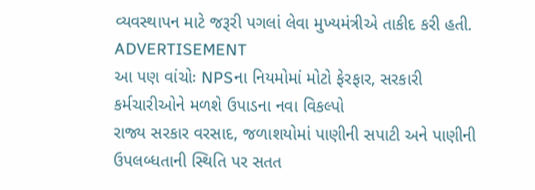વ્યવસ્થાપન માટે જરૂરી પગલાં લેવા મુખ્યમંત્રીએ તાકીદ કરી હતી.
ADVERTISEMENT
આ પણ વાંચોઃ NPSના નિયમોમાં મોટો ફેરફાર, સરકારી કર્મચારીઓને મળશે ઉપાડના નવા વિકલ્પો
રાજ્ય સરકાર વરસાદ, જળાશયોમાં પાણીની સપાટી અને પાણીની ઉપલબ્ધતાની સ્થિતિ પર સતત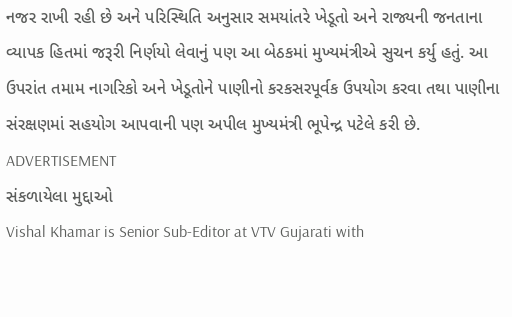નજર રાખી રહી છે અને પરિસ્થિતિ અનુસાર સમયાંતરે ખેડૂતો અને રાજ્યની જનતાના વ્યાપક હિતમાં જરૂરી નિર્ણયો લેવાનું પણ આ બેઠકમાં મુખ્યમંત્રીએ સુચન કર્યુ હતું. આ ઉપરાંત તમામ નાગરિકો અને ખેડૂતોને પાણીનો કરકસરપૂર્વક ઉપયોગ કરવા તથા પાણીના સંરક્ષણમાં સહયોગ આપવાની પણ અપીલ મુખ્યમંત્રી ભૂપેન્દ્ર પટેલે કરી છે.
ADVERTISEMENT
સંકળાયેલા મુદ્દાઓ
Vishal Khamar is Senior Sub-Editor at VTV Gujarati with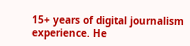15+ years of digital journalism experience. He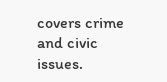covers crime and civic issues.